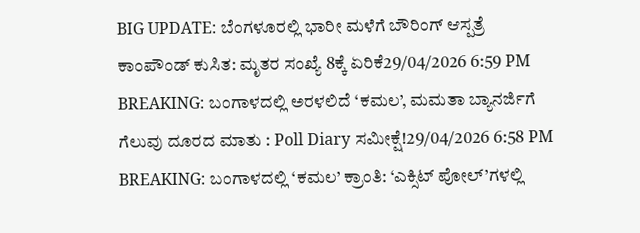BIG UPDATE: ಬೆಂಗಳೂರಲ್ಲಿ ಭಾರೀ ಮಳೆಗೆ ಬೌರಿಂಗ್ ಆಸ್ಪತ್ರೆ ಕಾಂಪೌಂಡ್ ಕುಸಿತ: ಮೃತರ ಸಂಖ್ಯೆ 8ಕ್ಕೆ ಏರಿಕೆ29/04/2026 6:59 PM
BREAKING: ಬಂಗಾಳದಲ್ಲಿ ಅರಳಲಿದೆ ‘ಕಮಲ’, ಮಮತಾ ಬ್ಯಾನರ್ಜಿಗೆ ಗೆಲುವು ದೂರದ ಮಾತು : Poll Diary ಸಮೀಕ್ಷೆ!29/04/2026 6:58 PM
BREAKING: ಬಂಗಾಳದಲ್ಲಿ ‘ಕಮಲ’ ಕ್ರಾಂತಿ: ‘ಎಕ್ಸಿಟ್ ಪೋಲ್’ಗಳಲ್ಲಿ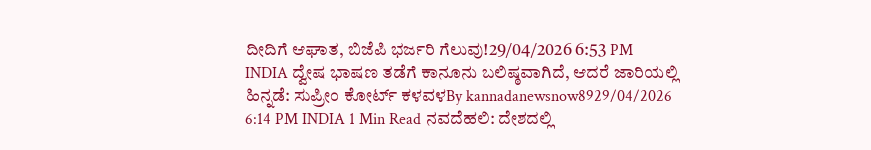ದೀದಿಗೆ ಆಘಾತ, ಬಿಜೆಪಿ ಭರ್ಜರಿ ಗೆಲುವು!29/04/2026 6:53 PM
INDIA ದ್ವೇಷ ಭಾಷಣ ತಡೆಗೆ ಕಾನೂನು ಬಲಿಷ್ಠವಾಗಿದೆ, ಆದರೆ ಜಾರಿಯಲ್ಲಿ ಹಿನ್ನಡೆ: ಸುಪ್ರೀಂ ಕೋರ್ಟ್ ಕಳವಳBy kannadanewsnow8929/04/2026 6:14 PM INDIA 1 Min Read ನವದೆಹಲಿ: ದೇಶದಲ್ಲಿ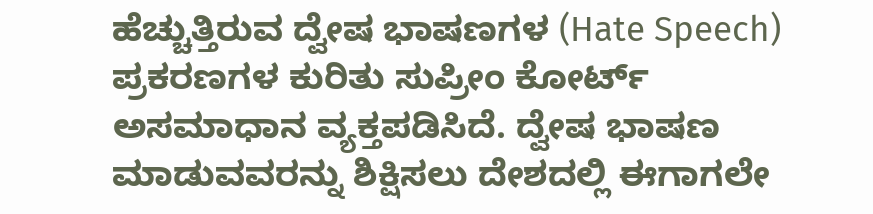ಹೆಚ್ಚುತ್ತಿರುವ ದ್ವೇಷ ಭಾಷಣಗಳ (Hate Speech) ಪ್ರಕರಣಗಳ ಕುರಿತು ಸುಪ್ರೀಂ ಕೋರ್ಟ್ ಅಸಮಾಧಾನ ವ್ಯಕ್ತಪಡಿಸಿದೆ. ದ್ವೇಷ ಭಾಷಣ ಮಾಡುವವರನ್ನು ಶಿಕ್ಷಿಸಲು ದೇಶದಲ್ಲಿ ಈಗಾಗಲೇ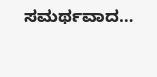ಸಮರ್ಥವಾದ…